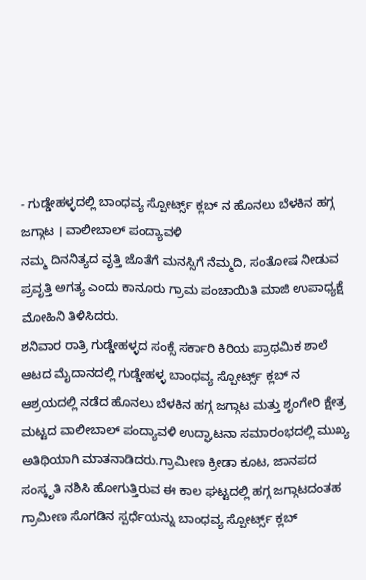- ಗುಡ್ಡೇಹಳ್ಳದಲ್ಲಿ ಬಾಂಧವ್ಯ ಸ್ಪೋರ್ಟ್ಸ್ ಕ್ಲಬ್ ನ ಹೊನಲು ಬೆಳಕಿನ ಹಗ್ಗ ಜಗ್ಗಾಟ । ವಾಲೀಬಾಲ್ ಪಂದ್ಯಾವಳಿ
ನಮ್ಮ ದಿನನಿತ್ಯದ ವೃತ್ತಿ ಜೊತೆಗೆ ಮನಸ್ಸಿಗೆ ನೆಮ್ಮದಿ, ಸಂತೋಷ ನೀಡುವ ಪ್ರವೃತ್ತಿ ಅಗತ್ಯ ಎಂದು ಕಾನೂರು ಗ್ರಾಮ ಪಂಚಾಯಿತಿ ಮಾಜಿ ಉಪಾಧ್ಯಕ್ಷೆ ಮೋಹಿನಿ ತಿಳಿಸಿದರು.
ಶನಿವಾರ ರಾತ್ರಿ ಗುಡ್ಡೇಹಳ್ಳದ ಸಂಕ್ಸೆ ಸರ್ಕಾರಿ ಕಿರಿಯ ಪ್ರಾಥಮಿಕ ಶಾಲೆ ಆಟದ ಮೈದಾನದಲ್ಲಿ ಗುಡ್ಡೇಹಳ್ಳ ಬಾಂಧವ್ಯ ಸ್ಪೋರ್ಟ್ಸ್ ಕ್ಲಬ್ ನ ಆಶ್ರಯದಲ್ಲಿ ನಡೆದ ಹೊನಲು ಬೆಳಕಿನ ಹಗ್ಗ ಜಗ್ಗಾಟ ಮತ್ತು ಶೃಂಗೇರಿ ಕ್ಷೇತ್ರ ಮಟ್ಟದ ವಾಲೀಬಾಲ್ ಪಂದ್ಯಾವಳಿ ಉದ್ಘಾಟನಾ ಸಮಾರಂಭದಲ್ಲಿ ಮುಖ್ಯ ಅತಿಥಿಯಾಗಿ ಮಾತನಾಡಿದರು.ಗ್ರಾಮೀಣ ಕ್ರೀಡಾ ಕೂಟ, ಜಾನಪದ ಸಂಸ್ಕೃತಿ ನಶಿಸಿ ಹೋಗುತ್ತಿರುವ ಈ ಕಾಲ ಘಟ್ಟದಲ್ಲಿ ಹಗ್ಗ ಜಗ್ಗಾಟದಂತಹ ಗ್ರಾಮೀಣ ಸೊಗಡಿನ ಸ್ಪರ್ಧೆಯನ್ನು ಬಾಂಧವ್ಯ ಸ್ಪೋರ್ಟ್ಸ್ ಕ್ಲಬ್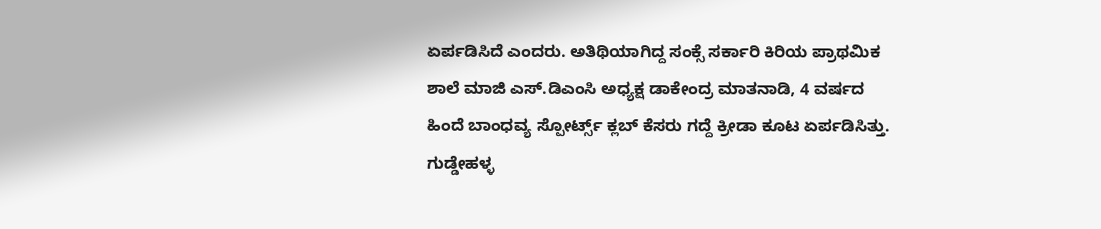ಏರ್ಪಡಿಸಿದೆ ಎಂದರು. ಅತಿಥಿಯಾಗಿದ್ದ ಸಂಕ್ಸೆ ಸರ್ಕಾರಿ ಕಿರಿಯ ಪ್ರಾಥಮಿಕ ಶಾಲೆ ಮಾಜಿ ಎಸ್.ಡಿಎಂಸಿ ಅಧ್ಯಕ್ಷ ಡಾಕೇಂದ್ರ ಮಾತನಾಡಿ, 4 ವರ್ಷದ ಹಿಂದೆ ಬಾಂಧವ್ಯ ಸ್ಪೋರ್ಟ್ಸ್ ಕ್ಲಬ್ ಕೆಸರು ಗದ್ದೆ ಕ್ರೀಡಾ ಕೂಟ ಏರ್ಪಡಿಸಿತ್ತು. ಗುಡ್ಡೇಹಳ್ಳ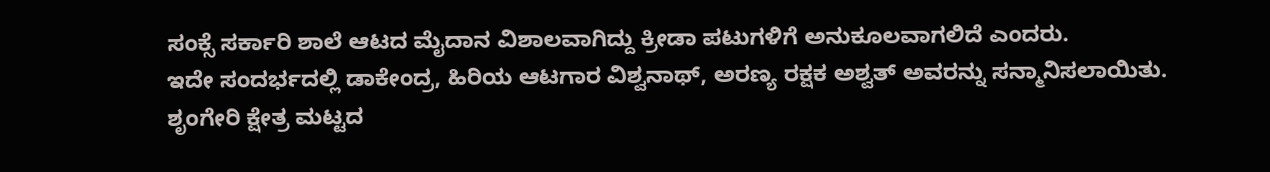ಸಂಕ್ಸೆ ಸರ್ಕಾರಿ ಶಾಲೆ ಆಟದ ಮೈದಾನ ವಿಶಾಲವಾಗಿದ್ದು ಕ್ರೀಡಾ ಪಟುಗಳಿಗೆ ಅನುಕೂಲವಾಗಲಿದೆ ಎಂದರು.
ಇದೇ ಸಂದರ್ಭದಲ್ಲಿ ಡಾಕೇಂದ್ರ, ಹಿರಿಯ ಆಟಗಾರ ವಿಶ್ವನಾಥ್, ಅರಣ್ಯ ರಕ್ಷಕ ಅಶ್ವತ್ ಅವರನ್ನು ಸನ್ಮಾನಿಸಲಾಯಿತು.
ಶೃಂಗೇರಿ ಕ್ಷೇತ್ರ ಮಟ್ಟದ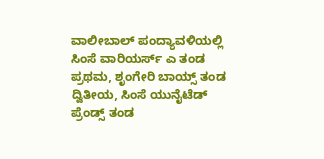ವಾಲೀಬಾಲ್ ಪಂದ್ಯಾವಳಿಯಲ್ಲಿ ಸಿಂಸೆ ವಾರಿಯರ್ಸ್ ಎ ತಂಡ ಪ್ರಥಮ, ಶೃಂಗೇರಿ ಬಾಯ್ಸ್ ತಂಡ ದ್ವಿತೀಯ, ಸಿಂಸೆ ಯುನೈಟೆಡ್ ಪ್ರೆಂಡ್ಸ್ ತಂಡ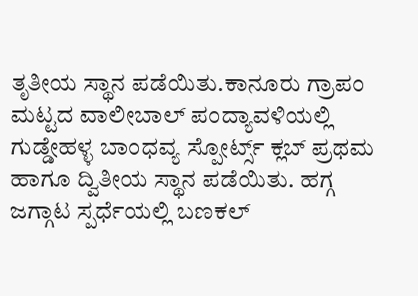ತೃತೀಯ ಸ್ಥಾನ ಪಡೆಯಿತು.ಕಾನೂರು ಗ್ರಾಪಂ ಮಟ್ಟದ ವಾಲೀಬಾಲ್ ಪಂದ್ಯಾವಳಿಯಲ್ಲಿ ಗುಡ್ಡೇಹಳ್ಳ ಬಾಂಧವ್ಯ ಸ್ಪೋರ್ಟ್ಸ್ ಕ್ಲಬ್ ಪ್ರಥಮ ಹಾಗೂ ದ್ವಿತೀಯ ಸ್ಥಾನ ಪಡೆಯಿತು. ಹಗ್ಗ ಜಗ್ಗಾಟ ಸ್ಪರ್ಧೆಯಲ್ಲಿ ಬಣಕಲ್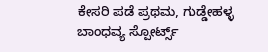ಕೇಸರಿ ಪಡೆ ಪ್ರಥಮ, ಗುಡ್ಡೇಹಳ್ಳ ಬಾಂಧವ್ಯ ಸ್ಪೋರ್ಟ್ಸ್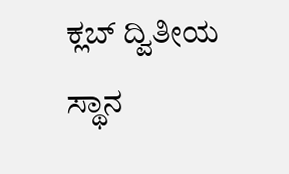ಕ್ಲಬ್ ದ್ವಿತೀಯ ಸ್ಥಾನ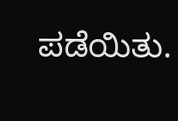ಪಡೆಯಿತು.